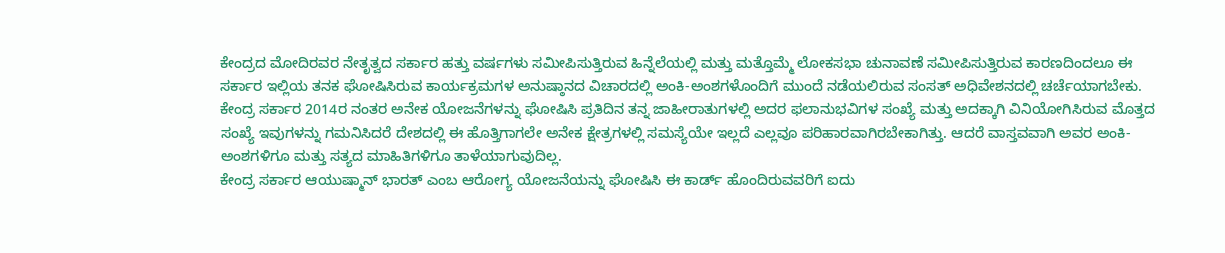ಕೇಂದ್ರದ ಮೋದಿರವರ ನೇತೃತ್ವದ ಸರ್ಕಾರ ಹತ್ತು ವರ್ಷಗಳು ಸಮೀಪಿಸುತ್ತಿರುವ ಹಿನ್ನೆಲೆಯಲ್ಲಿ ಮತ್ತು ಮತ್ತೊಮ್ಮೆ ಲೋಕಸಭಾ ಚುನಾವಣೆ ಸಮೀಪಿಸುತ್ತಿರುವ ಕಾರಣದಿಂದಲೂ ಈ ಸರ್ಕಾರ ಇಲ್ಲಿಯ ತನಕ ಘೋಷಿಸಿರುವ ಕಾರ್ಯಕ್ರಮಗಳ ಅನುಷ್ಠಾನದ ವಿಚಾರದಲ್ಲಿ ಅಂಕಿ-ಅಂಶಗಳೊಂದಿಗೆ ಮುಂದೆ ನಡೆಯಲಿರುವ ಸಂಸತ್ ಅಧಿವೇಶನದಲ್ಲಿ ಚರ್ಚೆಯಾಗಬೇಕು.
ಕೇಂದ್ರ ಸರ್ಕಾರ 2014ರ ನಂತರ ಅನೇಕ ಯೋಜನೆಗಳನ್ನು ಘೋಷಿಸಿ ಪ್ರತಿದಿನ ತನ್ನ ಜಾಹೀರಾತುಗಳಲ್ಲಿ ಅದರ ಫಲಾನುಭವಿಗಳ ಸಂಖ್ಯೆ ಮತ್ತು ಅದಕ್ಕಾಗಿ ವಿನಿಯೋಗಿಸಿರುವ ಮೊತ್ತದ ಸಂಖ್ಯೆ ಇವುಗಳನ್ನು ಗಮನಿಸಿದರೆ ದೇಶದಲ್ಲಿ ಈ ಹೊತ್ತಿಗಾಗಲೇ ಅನೇಕ ಕ್ಷೇತ್ರಗಳಲ್ಲಿ ಸಮಸ್ಯೆಯೇ ಇಲ್ಲದೆ ಎಲ್ಲವೂ ಪರಿಹಾರವಾಗಿರಬೇಕಾಗಿತ್ತು. ಆದರೆ ವಾಸ್ತವವಾಗಿ ಅವರ ಅಂಕಿ-ಅಂಶಗಳಿಗೂ ಮತ್ತು ಸತ್ಯದ ಮಾಹಿತಿಗಳಿಗೂ ತಾಳೆಯಾಗುವುದಿಲ್ಲ.
ಕೇಂದ್ರ ಸರ್ಕಾರ ಆಯುಷ್ಮಾನ್ ಭಾರತ್ ಎಂಬ ಆರೋಗ್ಯ ಯೋಜನೆಯನ್ನು ಘೋಷಿಸಿ ಈ ಕಾರ್ಡ್ ಹೊಂದಿರುವವರಿಗೆ ಐದು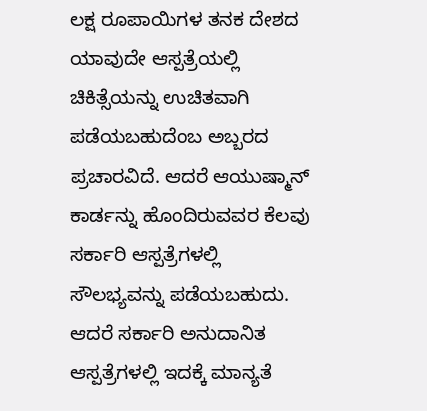ಲಕ್ಷ ರೂಪಾಯಿಗಳ ತನಕ ದೇಶದ ಯಾವುದೇ ಆಸ್ಪತ್ರೆಯಲ್ಲಿ ಚಿಕಿತ್ಸೆಯನ್ನು ಉಚಿತವಾಗಿ ಪಡೆಯಬಹುದೆಂಬ ಅಬ್ಬರದ ಪ್ರಚಾರವಿದೆ. ಆದರೆ ಆಯುಷ್ಮಾನ್ ಕಾರ್ಡನ್ನು ಹೊಂದಿರುವವರ ಕೆಲವು ಸರ್ಕಾರಿ ಆಸ್ಪತ್ರೆಗಳಲ್ಲಿ ಸೌಲಭ್ಯವನ್ನು ಪಡೆಯಬಹುದು. ಆದರೆ ಸರ್ಕಾರಿ ಅನುದಾನಿತ ಆಸ್ಪತ್ರೆಗಳಲ್ಲಿ ಇದಕ್ಕೆ ಮಾನ್ಯತೆ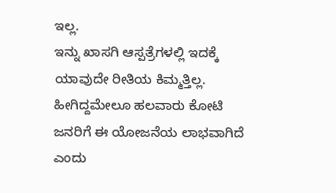ಇಲ್ಲ.
ಇನ್ನು ಖಾಸಗಿ ಆಸ್ಪತ್ರೆಗಳಲ್ಲಿ ಇದಕ್ಕೆ ಯಾವುದೇ ರೀತಿಯ ಕಿಮ್ಮತ್ತಿಲ್ಲ. ಹೀಗಿದ್ದಮೇಲೂ ಹಲವಾರು ಕೋಟಿ ಜನರಿಗೆ ಈ ಯೋಜನೆಯ ಲಾಭವಾಗಿದೆ ಎಂದು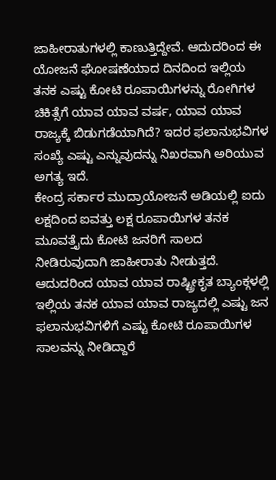ಜಾಹೀರಾತುಗಳಲ್ಲಿ ಕಾಣುತ್ತಿದ್ದೇವೆ. ಆದುದರಿಂದ ಈ ಯೋಜನೆ ಘೋಷಣೆಯಾದ ದಿನದಿಂದ ಇಲ್ಲಿಯ ತನಕ ಎಷ್ಟು ಕೋಟಿ ರೂಪಾಯಿಗಳನ್ನು ರೋಗಿಗಳ ಚಿಕಿತ್ಸೆಗೆ ಯಾವ ಯಾವ ವರ್ಷ, ಯಾವ ಯಾವ ರಾಜ್ಯಕ್ಕೆ ಬಿಡುಗಡೆಯಾಗಿದೆ? ಇದರ ಫಲಾನುಭವಿಗಳ ಸಂಖ್ಯೆ ಎಷ್ಟು ಎನ್ನುವುದನ್ನು ನಿಖರವಾಗಿ ಅರಿಯುವ ಅಗತ್ಯ ಇದೆ.
ಕೇಂದ್ರ ಸರ್ಕಾರ ಮುದ್ರಾಯೋಜನೆ ಅಡಿಯಲ್ಲಿ ಐದು ಲಕ್ಷದಿಂದ ಐವತ್ತು ಲಕ್ಷ ರೂಪಾಯಿಗಳ ತನಕ ಮೂವತ್ತೈದು ಕೋಟಿ ಜನರಿಗೆ ಸಾಲದ ನೀಡಿರುವುದಾಗಿ ಜಾಹೀರಾತು ನೀಡುತ್ತದೆ. ಆದುದರಿಂದ ಯಾವ ಯಾವ ರಾಷ್ಟ್ರೀಕೃತ ಬ್ಯಾಂಕ್ಗಳಲ್ಲಿ ಇಲ್ಲಿಯ ತನಕ ಯಾವ ಯಾವ ರಾಜ್ಯದಲ್ಲಿ ಎಷ್ಟು ಜನ ಫಲಾನುಭವಿಗಳಿಗೆ ಎಷ್ಟು ಕೋಟಿ ರೂಪಾಯಿಗಳ ಸಾಲವನ್ನು ನೀಡಿದ್ದಾರೆ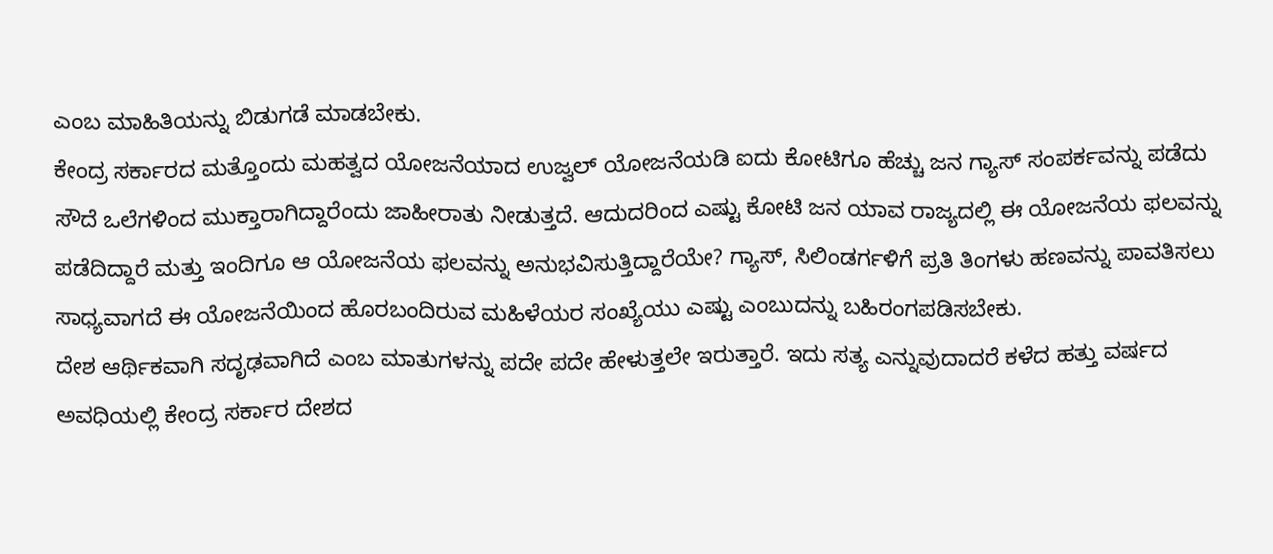ಎಂಬ ಮಾಹಿತಿಯನ್ನು ಬಿಡುಗಡೆ ಮಾಡಬೇಕು.
ಕೇಂದ್ರ ಸರ್ಕಾರದ ಮತ್ತೊಂದು ಮಹತ್ವದ ಯೋಜನೆಯಾದ ಉಜ್ವಲ್ ಯೋಜನೆಯಡಿ ಐದು ಕೋಟಿಗೂ ಹೆಚ್ಚು ಜನ ಗ್ಯಾಸ್ ಸಂಪರ್ಕವನ್ನು ಪಡೆದು ಸೌದೆ ಒಲೆಗಳಿಂದ ಮುಕ್ತಾರಾಗಿದ್ದಾರೆಂದು ಜಾಹೀರಾತು ನೀಡುತ್ತದೆ. ಆದುದರಿಂದ ಎಷ್ಟು ಕೋಟಿ ಜನ ಯಾವ ರಾಜ್ಯದಲ್ಲಿ ಈ ಯೋಜನೆಯ ಫಲವನ್ನು ಪಡೆದಿದ್ದಾರೆ ಮತ್ತು ಇಂದಿಗೂ ಆ ಯೋಜನೆಯ ಫಲವನ್ನು ಅನುಭವಿಸುತ್ತಿದ್ದಾರೆಯೇ? ಗ್ಯಾಸ್, ಸಿಲಿಂಡರ್ಗಳಿಗೆ ಪ್ರತಿ ತಿಂಗಳು ಹಣವನ್ನು ಪಾವತಿಸಲು ಸಾಧ್ಯವಾಗದೆ ಈ ಯೋಜನೆಯಿಂದ ಹೊರಬಂದಿರುವ ಮಹಿಳೆಯರ ಸಂಖ್ಯೆಯು ಎಷ್ಟು ಎಂಬುದನ್ನು ಬಹಿರಂಗಪಡಿಸಬೇಕು.
ದೇಶ ಆರ್ಥಿಕವಾಗಿ ಸದೃಢವಾಗಿದೆ ಎಂಬ ಮಾತುಗಳನ್ನು ಪದೇ ಪದೇ ಹೇಳುತ್ತಲೇ ಇರುತ್ತಾರೆ. ಇದು ಸತ್ಯ ಎನ್ನುವುದಾದರೆ ಕಳೆದ ಹತ್ತು ವರ್ಷದ ಅವಧಿಯಲ್ಲಿ ಕೇಂದ್ರ ಸರ್ಕಾರ ದೇಶದ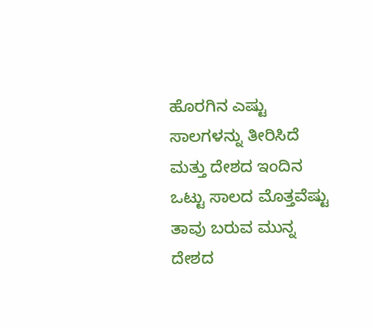ಹೊರಗಿನ ಎಷ್ಟು ಸಾಲಗಳನ್ನು ತೀರಿಸಿದೆ ಮತ್ತು ದೇಶದ ಇಂದಿನ ಒಟ್ಟು ಸಾಲದ ಮೊತ್ತವೆಷ್ಟು ತಾವು ಬರುವ ಮುನ್ನ ದೇಶದ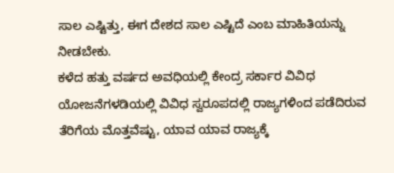ಸಾಲ ಎಷ್ಟಿತ್ತು, ಈಗ ದೇಶದ ಸಾಲ ಎಷ್ಟಿದೆ ಎಂಬ ಮಾಹಿತಿಯನ್ನು ನೀಡಬೇಕು.
ಕಳೆದ ಹತ್ತು ವರ್ಷದ ಅವಧಿಯಲ್ಲಿ ಕೇಂದ್ರ ಸರ್ಕಾರ ವಿವಿಧ ಯೋಜನೆಗಳಡಿಯಲ್ಲಿ ವಿವಿಧ ಸ್ವರೂಪದಲ್ಲಿ ರಾಜ್ಯಗಳಿಂದ ಪಡೆದಿರುವ ತೆರಿಗೆಯ ಮೊತ್ತವೆಷ್ಟು, ಯಾವ ಯಾವ ರಾಜ್ಯಕ್ಕೆ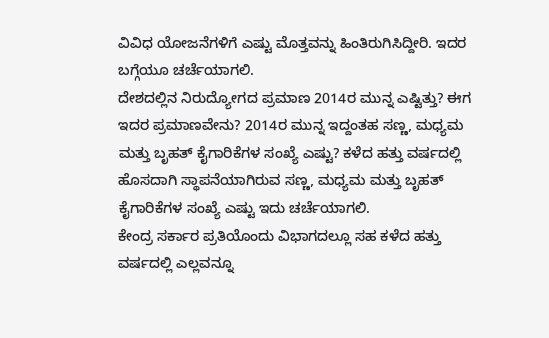ವಿವಿಧ ಯೋಜನೆಗಳಿಗೆ ಎಷ್ಟು ಮೊತ್ತವನ್ನು ಹಿಂತಿರುಗಿಸಿದ್ದೀರಿ. ಇದರ ಬಗ್ಗೆಯೂ ಚರ್ಚೆಯಾಗಲಿ.
ದೇಶದಲ್ಲಿನ ನಿರುದ್ಯೋಗದ ಪ್ರಮಾಣ 2014ರ ಮುನ್ನ ಎಷ್ಟಿತ್ತು? ಈಗ ಇದರ ಪ್ರಮಾಣವೇನು? 2014ರ ಮುನ್ನ ಇದ್ದಂತಹ ಸಣ್ಣ, ಮಧ್ಯಮ ಮತ್ತು ಬೃಹತ್ ಕೈಗಾರಿಕೆಗಳ ಸಂಖ್ಯೆ ಎಷ್ಟು? ಕಳೆದ ಹತ್ತು ವರ್ಷದಲ್ಲಿ ಹೊಸದಾಗಿ ಸ್ಥಾಪನೆಯಾಗಿರುವ ಸಣ್ಣ, ಮಧ್ಯಮ ಮತ್ತು ಬೃಹತ್ ಕೈಗಾರಿಕೆಗಳ ಸಂಖ್ಯೆ ಎಷ್ಟು ಇದು ಚರ್ಚೆಯಾಗಲಿ.
ಕೇಂದ್ರ ಸರ್ಕಾರ ಪ್ರತಿಯೊಂದು ವಿಭಾಗದಲ್ಲೂ ಸಹ ಕಳೆದ ಹತ್ತು ವರ್ಷದಲ್ಲಿ ಎಲ್ಲವನ್ನೂ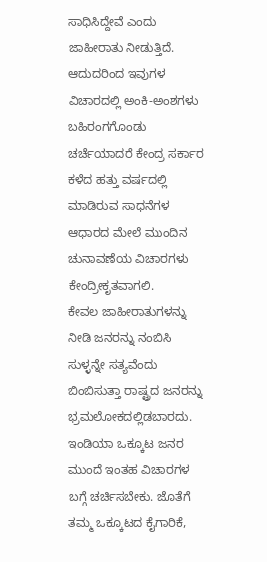ಸಾಧಿಸಿದ್ದೇವೆ ಎಂದು ಜಾಹೀರಾತು ನೀಡುತ್ತಿದೆ. ಆದುದರಿಂದ ಇವುಗಳ ವಿಚಾರದಲ್ಲಿ ಅಂಕಿ-ಅಂಶಗಳು ಬಹಿರಂಗಗೊಂಡು ಚರ್ಚೆಯಾದರೆ ಕೇಂದ್ರ ಸರ್ಕಾರ ಕಳೆದ ಹತ್ತು ವರ್ಷದಲ್ಲಿ ಮಾಡಿರುವ ಸಾಧನೆಗಳ ಆಧಾರದ ಮೇಲೆ ಮುಂದಿನ ಚುನಾವಣೆಯ ವಿಚಾರಗಳು ಕೇಂದ್ರೀಕೃತವಾಗಲಿ.
ಕೇವಲ ಜಾಹೀರಾತುಗಳನ್ನು ನೀಡಿ ಜನರನ್ನು ನಂಬಿಸಿ ಸುಳ್ಳನ್ನೇ ಸತ್ಯವೆಂದು ಬಿಂಬಿಸುತ್ತಾ ರಾಷ್ಟ್ರದ ಜನರನ್ನು ಭ್ರಮಲೋಕದಲ್ಲಿಡಬಾರದು. ಇಂಡಿಯಾ ಒಕ್ಕೂಟ ಜನರ ಮುಂದೆ ಇಂತಹ ವಿಚಾರಗಳ ಬಗ್ಗೆ ಚರ್ಚಿಸಬೇಕು. ಜೊತೆಗೆ ತಮ್ಮ ಒಕ್ಕೂಟದ ಕೈಗಾರಿಕೆ,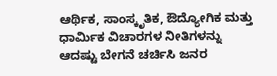ಆರ್ಥಿಕ, ಸಾಂಸ್ಕೃತಿಕ, ಔದ್ಯೋಗಿಕ ಮತ್ತು ಧಾರ್ಮಿಕ ವಿಚಾರಗಳ ನೀತಿಗಳನ್ನು ಆದಷ್ಟು ಬೇಗನೆ ಚರ್ಚಿಸಿ ಜನರ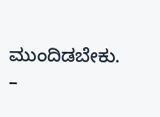ಮುಂದಿಡಬೇಕು.
–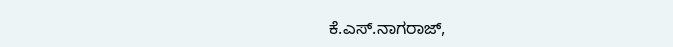ಕೆ.ಎಸ್.ನಾಗರಾಜ್,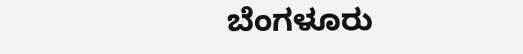ಬೆಂಗಳೂರು